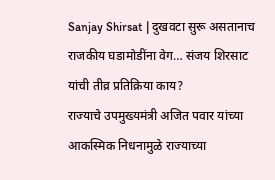Sanjay Shirsat | दुखवटा सुरू असतानाच राजकीय घडामोडींना वेग… संजय शिरसाट यांची तीव्र प्रतिक्रिया काय?
राज्याचे उपमुख्यमंत्री अजित पवार यांच्या आकस्मिक निधनामुळे राज्याच्या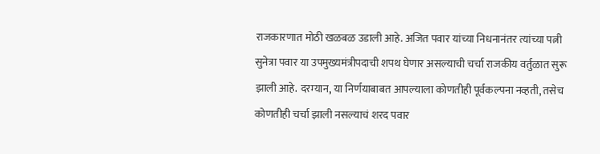राजकारणात मोठी खळबळ उडाली आहे. अजित पवार यांच्या निधनानंतर त्यांच्या पत्नी सुनेत्रा पवार या उपमुख्यमंत्रीपदाची शपथ घेणार असल्याची चर्चा राजकीय वर्तुळात सुरू झाली आहे. दरम्यान, या निर्णयाबाबत आपल्याला कोणतीही पूर्वकल्पना नव्हती, तसेच कोणतीही चर्चा झाली नसल्याचं शरद पवार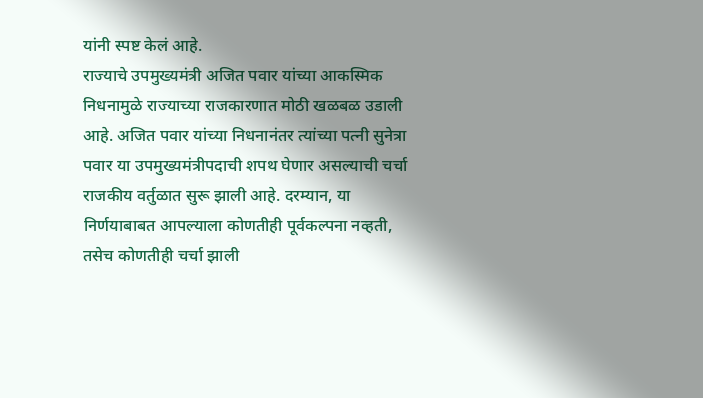यांनी स्पष्ट केलं आहे.
राज्याचे उपमुख्यमंत्री अजित पवार यांच्या आकस्मिक निधनामुळे राज्याच्या राजकारणात मोठी खळबळ उडाली आहे. अजित पवार यांच्या निधनानंतर त्यांच्या पत्नी सुनेत्रा पवार या उपमुख्यमंत्रीपदाची शपथ घेणार असल्याची चर्चा राजकीय वर्तुळात सुरू झाली आहे. दरम्यान, या निर्णयाबाबत आपल्याला कोणतीही पूर्वकल्पना नव्हती, तसेच कोणतीही चर्चा झाली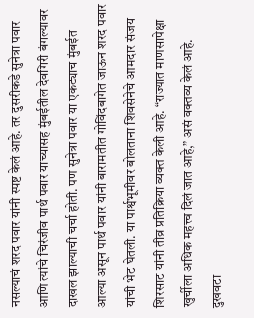नसल्याचं शरद पवार यांनी स्पष्ट केलं आहे. तर दुसरीकडे सुनेत्रा पवार आणि त्यांचे चिरंजीव पार्थ पवार याच्यासह मुंबईतील देवगिरी बंगल्यावर दाखल झाल्याची चर्चा होती. पण सुनेत्रा पवार या एकट्याच मुंबईत आल्या असून पार्थ पवार यांनी बारामतीत गोविंदबागेत जाऊन शरद पवार यांची भेट घेतली. या पार्श्वभूमीवर बोलताना शिवसेनेचे आमदार संजय शिरसाट यांनी तीव्र प्रतिक्रिया व्यक्त केली आहे. “राज्यात माणसापेक्षा खुर्चीला अधिक महत्त्व दिलं जात आहे,” असं वक्तव्य केलं आहे. दुखवटा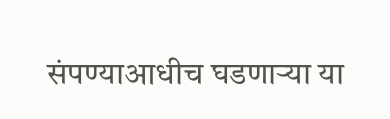संपण्याआधीच घडणाऱ्या या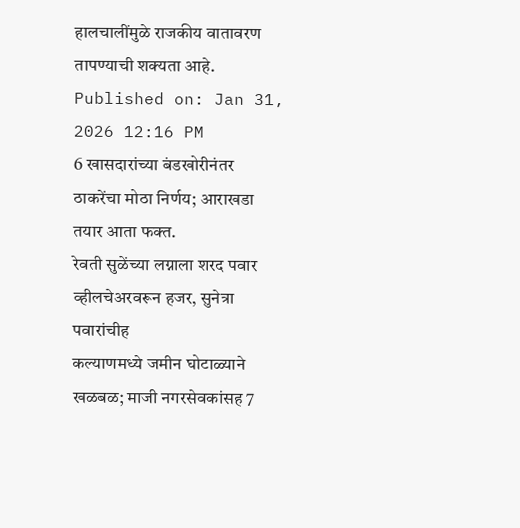हालचालींमुळे राजकीय वातावरण तापण्याची शक्यता आहे.
Published on: Jan 31, 2026 12:16 PM
6 खासदारांच्या बंडखोरीनंतर ठाकरेंचा मोठा निर्णय; आराखडा तयार आता फक्त.
रेवती सुळेंच्या लग्नाला शरद पवार व्हीलचेअरवरून हजर, सुनेत्रा पवारांचीह
कल्याणमध्ये जमीन घोटाळ्याने खळबळ; माजी नगरसेवकांसह 7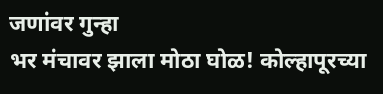जणांवर गुन्हा
भर मंचावर झाला मोठा घोळ! कोल्हापूरच्या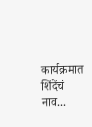कार्यक्रमात शिंदेंचं नाव...